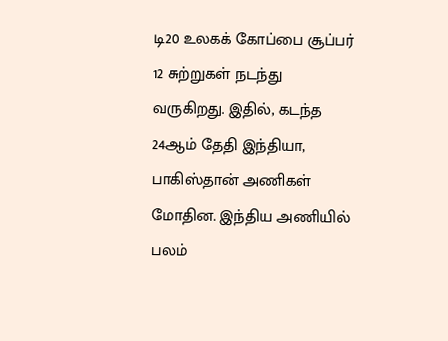டி20 உலகக் கோப்பை சூப்பர் 12 சுற்றுகள் நடந்து வருகிறது. இதில், கடந்த 24ஆம் தேதி இந்தியா, பாகிஸ்தான் அணிகள் மோதின. இந்திய அணியில் பலம்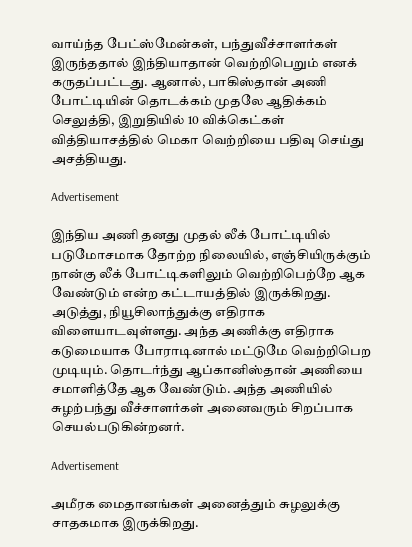வாய்ந்த பேட்ஸ்மேன்கள், பந்துவீச்சாளர்கள் இருந்ததால் இந்தியாதான் வெற்றிபெறும் எனக் கருதப்பட்டது. ஆனால், பாகிஸ்தான் அணி போட்டியின் தொடக்கம் முதலே ஆதிக்கம் செலுத்தி, இறுதியில் 10 விக்கெட்கள் வித்தியாசத்தில் மெகா வெற்றியை பதிவு செய்து அசத்தியது.

Advertisement

இந்திய அணி தனது முதல் லீக் போட்டியில் படுமோசமாக தோற்ற நிலையில், எஞ்சியிருக்கும் நான்கு லீக் போட்டிகளிலும் வெற்றிபெற்றே ஆக வேண்டும் என்ற கட்டாயத்தில் இருக்கிறது. அடுத்து, நியூசிலாந்துக்கு எதிராக விளையாடவுள்ளது. அந்த அணிக்கு எதிராக கடுமையாக போராடினால் மட்டுமே வெற்றிபெற முடியும். தொடர்ந்து ஆப்கானிஸ்தான் அணியை சமாளித்தே ஆக வேண்டும். அந்த அணியில் சுழற்பந்து வீச்சாளர்கள் அனைவரும் சிறப்பாக செயல்படுகின்றனர்.

Advertisement

அமீரக மைதானங்கள் அனைத்தும் சுழலுக்கு சாதகமாக இருக்கிறது.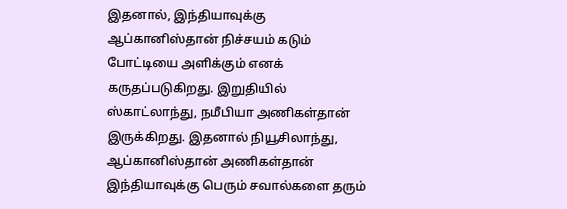இதனால், இந்தியாவுக்கு ஆப்கானிஸ்தான் நிச்சயம் கடும் போட்டியை அளிக்கும் எனக் கருதப்படுகிறது. இறுதியில் ஸ்காட்லாந்து, நமீபியா அணிகள்தான் இருக்கிறது. இதனால் நியூசிலாந்து, ஆப்கானிஸ்தான் அணிகள்தான் இந்தியாவுக்கு பெரும் சவால்களை தரும்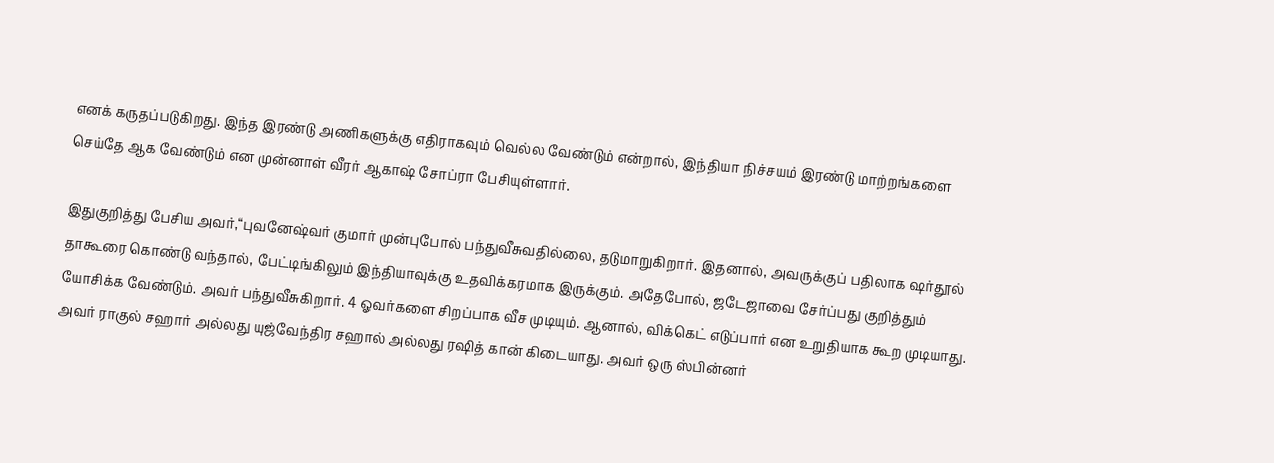எனக் கருதப்படுகிறது. இந்த இரண்டு அணிகளுக்கு எதிராகவும் வெல்ல வேண்டும் என்றால், இந்தியா நிச்சயம் இரண்டு மாற்றங்களை செய்தே ஆக வேண்டும் என முன்னாள் வீரர் ஆகாஷ் சோப்ரா பேசியுள்ளார்.

இதுகுறித்து பேசிய அவர்,“புவனேஷ்வர் குமார் முன்புபோல் பந்துவீசுவதில்லை, தடுமாறுகிறார். இதனால், அவருக்குப் பதிலாக ஷர்தூல் தாகூரை கொண்டு வந்தால், பேட்டிங்கிலும் இந்தியாவுக்கு உதவிக்கரமாக இருக்கும். அதேபோல், ஜடேஜாவை சேர்ப்பது குறித்தும் யோசிக்க வேண்டும். அவர் பந்துவீசுகிறார். 4 ஓவர்களை சிறப்பாக வீச முடியும். ஆனால், விக்கெட் எடுப்பார் என உறுதியாக கூற முடியாது. அவர் ராகுல் சஹார் அல்லது யுஜ்வேந்திர சஹால் அல்லது ரஷித் கான் கிடையாது. அவர் ஒரு ஸ்பின்னர்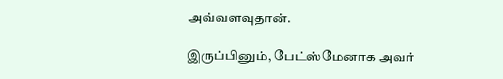அவ்வளவுதான்.

இருப்பினும், பேட்ஸ்மேனாக அவர்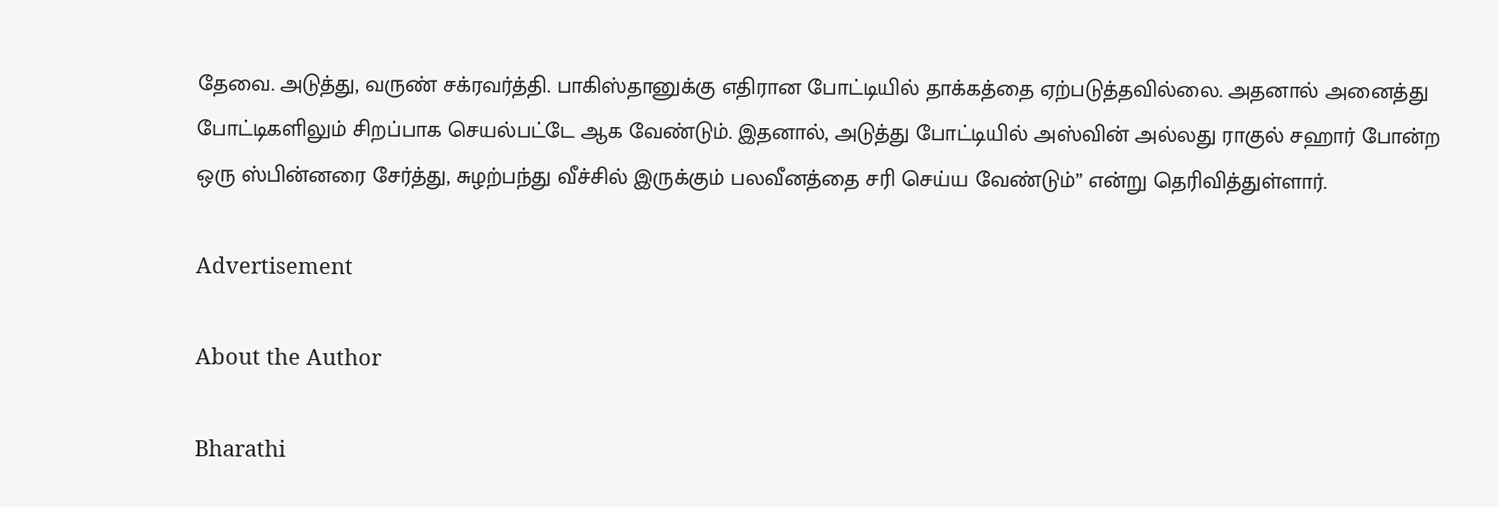தேவை. அடுத்து, வருண் சக்ரவர்த்தி. பாகிஸ்தானுக்கு எதிரான போட்டியில் தாக்கத்தை ஏற்படுத்தவில்லை. அதனால் அனைத்து போட்டிகளிலும் சிறப்பாக செயல்பட்டே ஆக வேண்டும். இதனால், அடுத்து போட்டியில் அஸ்வின் அல்லது ராகுல் சஹார் போன்ற ஒரு ஸ்பின்னரை சேர்த்து, சுழற்பந்து வீச்சில் இருக்கும் பலவீனத்தை சரி செய்ய வேண்டும்” என்று தெரிவித்துள்ளார்.

Advertisement

About the Author

Bharathi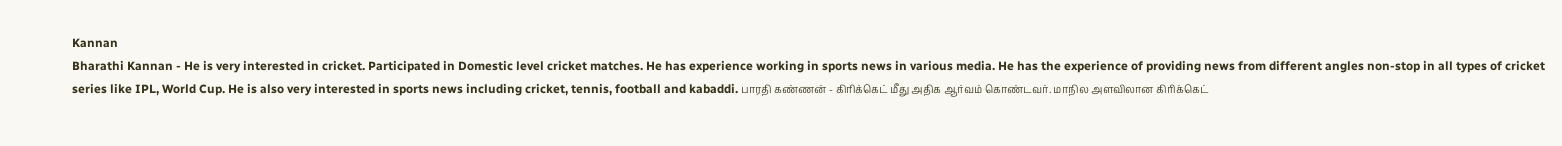Kannan
Bharathi Kannan - He is very interested in cricket. Participated in Domestic level cricket matches. He has experience working in sports news in various media. He has the experience of providing news from different angles non-stop in all types of cricket series like IPL, World Cup. He is also very interested in sports news including cricket, tennis, football and kabaddi. பாரதி கண்ணன் - கிரிக்கெட் மீது அதிக ஆர்வம் கொண்டவர். மாநில அளவிலான கிரிக்கெட்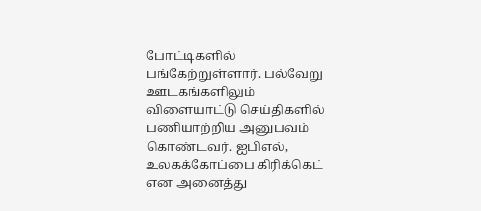போட்டிகளில் பங்கேற்றுள்ளார். பல்வேறு ஊடகங்களிலும் விளையாட்டு செய்திகளில் பணியாற்றிய அனுபவம் கொண்டவர். ஐபிஎல், உலகக்கோப்பை கிரிக்கெட் என அனைத்து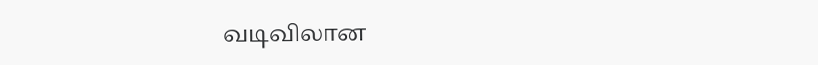வடிவிலான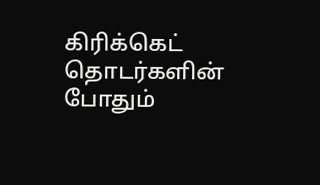கிரிக்கெட் தொடர்களின் போதும்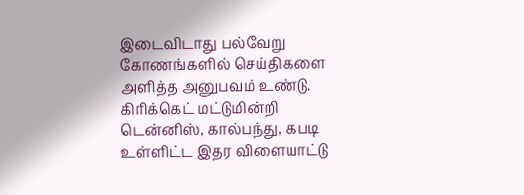இடைவிடாது பல்வேறு கோணங்களில் செய்திகளை அளித்த அனுபவம் உண்டு. கிரிக்கெட் மட்டுமின்றி டென்னிஸ், கால்பந்து, கபடி உள்ளிட்ட இதர விளையாட்டு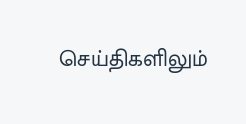செய்திகளிலும்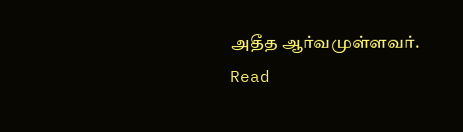அதீத ஆர்வமுள்ளவர். Read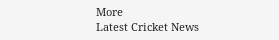More
Latest Cricket News